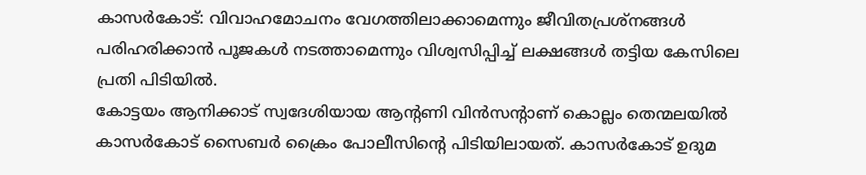കാസർകോട്: വിവാഹമോചനം വേഗത്തിലാക്കാമെന്നും ജീവിതപ്രശ്നങ്ങൾ പരിഹരിക്കാൻ പൂജകൾ നടത്താമെന്നും വിശ്വസിപ്പിച്ച് ലക്ഷങ്ങൾ തട്ടിയ കേസിലെ പ്രതി പിടിയിൽ.
കോട്ടയം ആനിക്കാട് സ്വദേശിയായ ആന്റണി വിൻസന്റാണ് കൊല്ലം തെന്മലയിൽ കാസർകോട് സൈബർ ക്രൈം പോലീസിന്റെ പിടിയിലായത്. കാസർകോട് ഉദുമ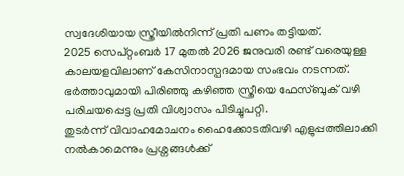സ്വദേശിയായ സ്ത്രീയിൽനിന്ന് പ്രതി പണം തട്ടിയത്.
2025 സെപ്റ്റംബർ 17 മുതൽ 2026 ജനുവരി രണ്ട് വരെയുള്ള കാലയളവിലാണ് കേസിനാസ്പദമായ സംഭവം നടന്നത്. ഭർത്താവുമായി പിരിഞ്ഞു കഴിഞ്ഞ സ്ത്രീയെ ഫേസ്ബുക് വഴി പരിചയപ്പെട്ട പ്രതി വിശ്വാസം പിടിച്ചുപറ്റി.
തുടർന്ന് വിവാഹമോചനം ഹൈക്കോടതിവഴി എളുപ്പത്തിലാക്കി നൽകാമെന്നും പ്രശ്നങ്ങൾക്ക്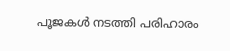പൂജകൾ നടത്തി പരിഹാരം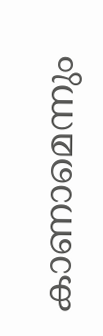കാണാമെന്നും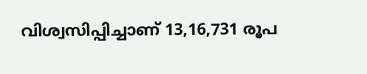വിശ്വസിപ്പിച്ചാണ് 13,16,731 രൂപ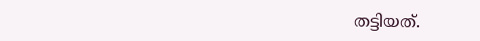തട്ടിയത്.